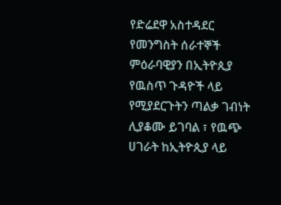የድሬደዋ አስተዳደር የመንግስት ሰራተኞች ምዕራባዊያን በኢትዮጲያ የዉስጥ ጉዳዮች ላይ የሚያደርጉትን ጣልቃ ገብነት ሊያቆሙ ይገባል ፣ የዉጭ ሀገራት ከኢትዮጲያ ላይ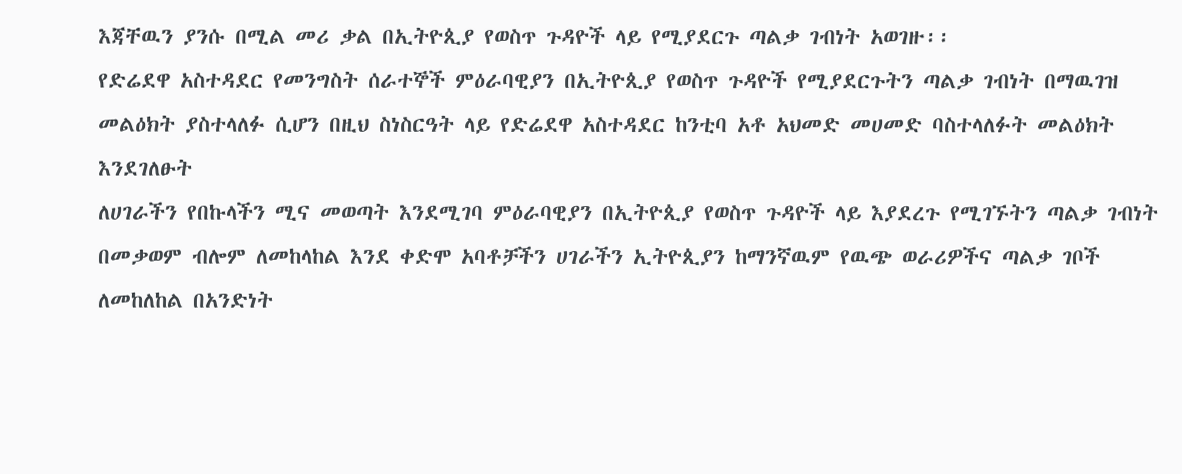እጃቸዉን ያንሱ በሚል መሪ ቃል በኢትዮጲያ የወስጥ ጉዳዮች ላይ የሚያደርጉ ጣልቃ ገብነት አወገዙ፡፡
የድሬደዋ አስተዳደር የመንግስት ሰራተኞች ምዕራባዊያን በኢትዮጲያ የወስጥ ጉዳዮች የሚያደርጉትን ጣልቃ ገብነት በማዉገዝ መልዕክት ያስተላለፉ ሲሆን በዚህ ስነስርዓት ላይ የድሬደዋ አስተዳደር ከንቲባ አቶ አህመድ መሀመድ ባስተላለፉት መልዕክት እንደገለፁት
ለሀገራችን የበኩላችን ሚና መወጣት እንደሚገባ ምዕራባዊያን በኢትዮጲያ የወስጥ ጉዳዮች ላይ እያደረጉ የሚገኙትን ጣልቃ ገብነት በመቃወም ብሎም ለመከላከል እንደ ቀድሞ አባቶቻችን ሀገራችን ኢትዮጲያን ከማንኛዉም የዉጭ ወራሪዎችና ጣልቃ ገቦች ለመከለከል በአንድነት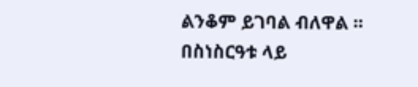ልንቆም ይገባል ብለዋል ፡፡
በስነስርዓቱ ላይ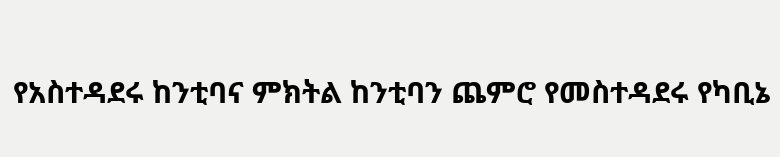የአስተዳደሩ ከንቲባና ምክትል ከንቲባን ጨምሮ የመስተዳደሩ የካቢኔ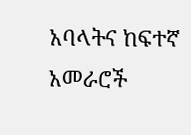አባላትና ከፍተኛ አመራሮች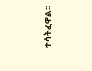ተሳትፈዋል፡፡